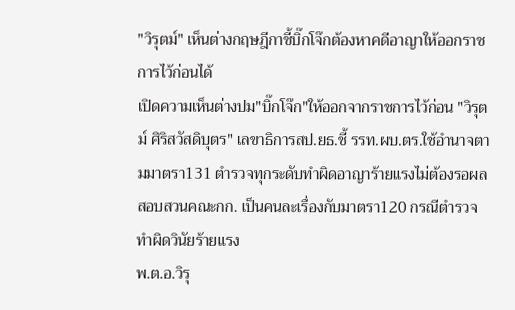"วิรุตม์" เห็นต่างกฤษฎีกาชี้บิ๊กโจ๊กต้องหาคดีอาญาให้ออกราชการไว้ก่อนได้
เปิดความเห็นต่างปม"บิ๊กโจ๊ก"ให้ออกจากราชการไว้ก่อน "วิรุตม์ ศิริสวัสดิบุตร" เลขาธิการสป.ยธ.ชี้ รรท.ผบ.ตร.ใช้อำนาจตามมาตรา131 ตำรวจทุกระดับทำผิดอาญาร้ายแรงไม่ต้องรอผลสอบสวนคณะกก. เป็นคนละเรื่องกับมาตรา120 กรณีตำรวจทำผิดวินัยร้ายแรง
พ.ต.อ.วิรุ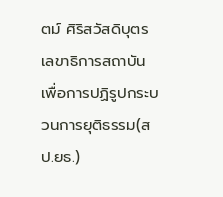ตม์ ศิริสวัสดิบุตร เลขาธิการสถาบันเพื่อการปฏิรูปกระบวนการยุติธรรม(สป.ยธ.)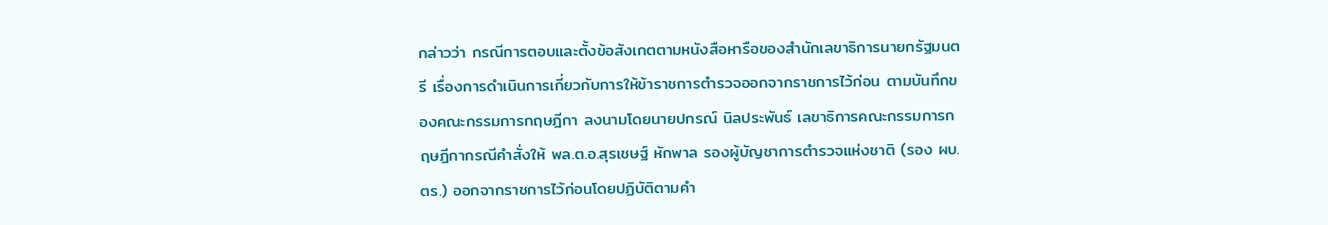กล่าวว่า กรณีการตอบและตั้งข้อสังเกตตามหนังสือหารือของสำนักเลขาธิการนายกรัฐมนตรี เรื่องการดำเนินการเกี่ยวกับการให้ข้าราชการตำรวจออกจากราชการไว้ก่อน ตามบันทึกของคณะกรรมการกฤษฎีกา ลงนามโดยนายปกรณ์ นิลประพันธ์ เลขาธิการคณะกรรมการกฤษฎีกากรณีคำสั่งให้ พล.ต.อ.สุรเชษฐ์ หักพาล รองผู้บัญชาการตำรวจแห่งชาติ (รอง ผบ.ตร.) ออกจากราชการไว้ก่อนโดยปฏิบัติตามคำ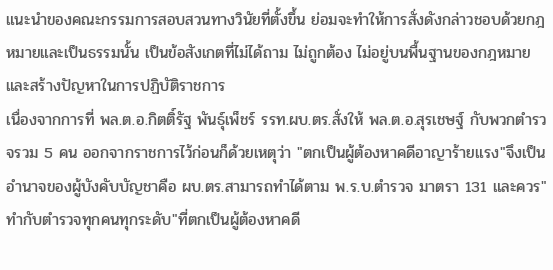แนะนำของคณะกรรมการสอบสวนทางวินัยที่ตั้งขึ้น ย่อมจะทำให้การสั่งดังกล่าวชอบด้วยกฎหมายและเป็นธรรมนั้น เป็นข้อสังเกตที่ไม่ได้ถาม ไม่ถูกต้อง ไม่อยู่บนพื้นฐานของกฎหมายและสร้างปัญหาในการปฏิบัติราชการ
เนื่องจากการที่ พล.ต.อ.กิตติ์รัฐ พันธุ์เพ็ชร์ รรท.ผบ.ตร.สั่งให้ พล.ต.อ.สุรเชษฐ์ กับพวกตำรวจรวม 5 คน ออกจากราชการไว้ก่อนก็ด้วยเหตุว่า "ตกเป็นผู้ต้องหาคดีอาญาร้ายแรง"จึงเป็นอำนาจของผู้บังคับบัญชาคือ ผบ.ตร.สามารถทำได้ตาม พ.ร.บ.ตำรวจ มาตรา 131 และควร"ทำกับตำรวจทุกคนทุกระดับ"ที่ตกเป็นผู้ต้องหาคดี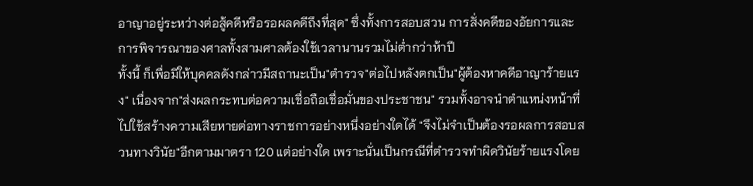อาญาอยู่ระหว่างต่อสู้คดีหรือรอผลคดีถึงที่สุด" ซึ่งทั้งการสอบสวน การสั่งคดีของอัยการและการพิจารณาของศาลทั้งสามศาลต้องใช้เวลานานรวมไม่ต่ำกว่าห้าปี
ทั้งนี้ ก็เพื่อมิให้บุคคลดังกล่าวมีสถานะเป็น"ตำรวจ"ต่อไปหลังตกเป็น"ผู้ต้องหาคดีอาญาร้ายแรง" เนื่องจาก"ส่งผลกระทบต่อความเชื่อถือเชื่อมั่นของประชาชน" รวมทั้งอาจนำตำแหน่งหน้าที่ไปใช้สร้างความเสียหายต่อทางราชการอย่างหนึ่งอย่างใดได้ "จึงไม่จำเป็นต้องรอผลการสอบสวนทางวินัย"อีกตามมาตรา 120 แต่อย่างใด เพราะนั่นเป็นกรณีที่ตำรวจทำผิดวินัยร้ายแรงโดย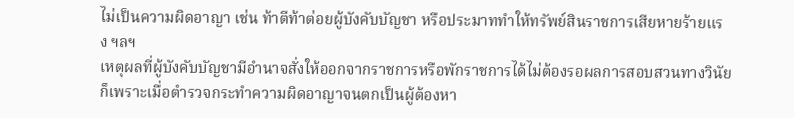ไม่เป็นความผิดอาญา เช่น ท้าตีท้าต่อยผู้บังคับบัญชา หรือประมาททำให้ทรัพย์สินราชการเสียหายร้ายแรง ฯลฯ
เหตุผลที่ผู้บังคับบัญชามีอำนาจสั่งให้ออกจากราชการหรือพักราชการได้ไม่ต้องรอผลการสอบสวนทางวินัย ก็เพราะเมื่อตำรวจกระทำความผิดอาญาจนตกเป็นผู้ต้องหา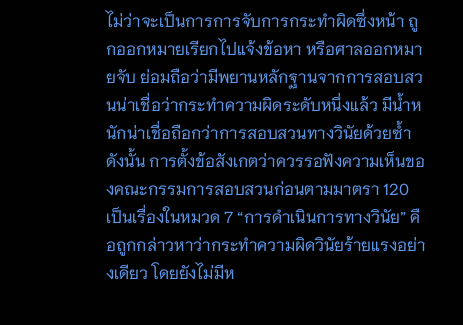ไม่ว่าจะเป็นการการจับการกระทำผิดซึ่งหน้า ถูกออกหมายเรียกไปแจ้งข้อหา หรือศาลออกหมายจับ ย่อมถือว่ามีพยานหลักฐานจากการสอบสวนน่าเชื่อว่ากระทำความผิดระดับหนึ่งแล้ว มีน้ำหนักน่าเชื่อถือกว่าการสอบสวนทางวินัยด้วยซ้ำ
ดังนั้น การตั้งข้อสังเกตว่าควรรอฟังความเห็นของคณะกรรมการสอบสวนก่อนตามมาตรา 120 เป็นเรื่องในหมวด 7 “การดำเนินการทางวินัย” คือถูกกล่าวหาว่ากระทำความผิดวินัยร้ายแรงอย่างเดียว โดยยังไม่มีห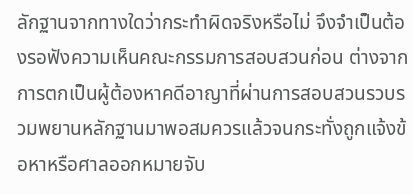ลักฐานจากทางใดว่ากระทำผิดจริงหรือไม่ จึงจำเป็นต้องรอฟังความเห็นคณะกรรมการสอบสวนก่อน ต่างจากการตกเป็นผู้ต้องหาคดีอาญาที่ผ่านการสอบสวนรวบรวมพยานหลักฐานมาพอสมควรแล้วจนกระทั่งถูกแจ้งข้อหาหรือศาลออกหมายจับ